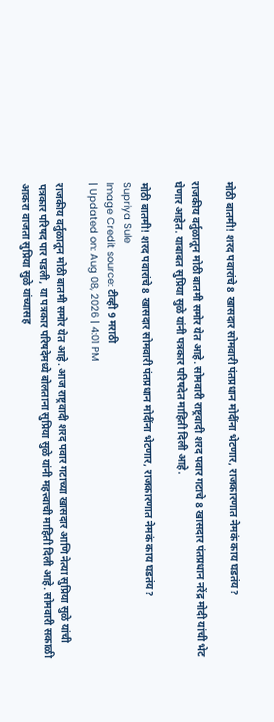मोठी बातमी! शरद पवारांचे 8 खासदार सोमवारी पंतप्रधान मोदींना भेटणार, राजकारणात नेमकं काय घडतंय?

राजकीय वर्तुळातून मोठी बातमी समोर येत आहे. सोमवारी राष्ट्रवादी शरद पवार गटाचे 8 खासदार पंतप्रधान नरेंद्र मोदी यांची भेट घेणार आहेत. याबाबत सुप्रिया सुळे यांनी पत्रकार परिषदेत माहिती दिली आहे.

मोठी बातमी! शरद पवारांचे 8 खासदार सोमवारी पंतप्रधान मोदींना भेटणार, राजकारणात नेमकं काय घडतंय?
Supriya Sule
Image Credit source: टीव्ही 9 मराठी
| Updated on: Aug 08, 2026 | 4:01 PM

राजकीय वर्तुळातून मोठी बातमी समोर येत आहे. आज राष्ट्रवादी शरद पवार गटाच्या खासदार आणि नेत्या सुप्रिया सुळे यांची पत्रकार परिषद पार पडली, या पत्रकार परिषदेमध्ये बोलताना सुप्रिया सुळे यांनी महत्त्वाची माहिती दिली आहे. सोमवारी सकाळी आकरा वाजता सुप्रिया सुळे यांच्यासह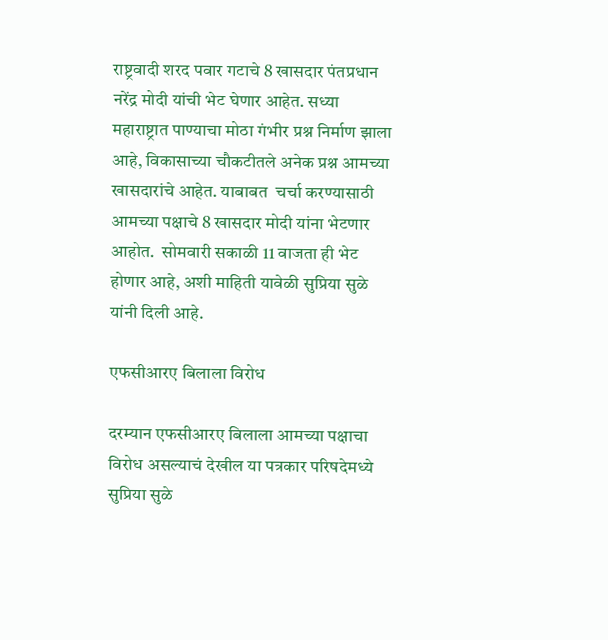राष्ट्रवादी शरद पवार गटाचे 8 खासदार पंतप्रधान नरेंद्र मोदी यांची भेट घेणार आहेत. सध्या महाराष्ट्रात पाण्याचा मोठा गंभीर प्रश्न निर्माण झाला आहे, विकासाच्या चौकटीतले अनेक प्रश्न आमच्या खासदारांचे आहेत. याबाबत  चर्चा करण्यासाठी आमच्या पक्षाचे 8 खासदार मोदी यांना भेटणार आहोत.  सोमवारी सकाळी 11 वाजता ही भेट होणार आहे, अशी माहिती यावेळी सुप्रिया सुळे यांनी दिली आहे.

एफसीआरए बिलाला विरोध

दरम्यान एफसीआरए बिलाला आमच्या पक्षाचा विरोध असल्याचं देखील या पत्रकार परिषदेमध्ये सुप्रिया सुळे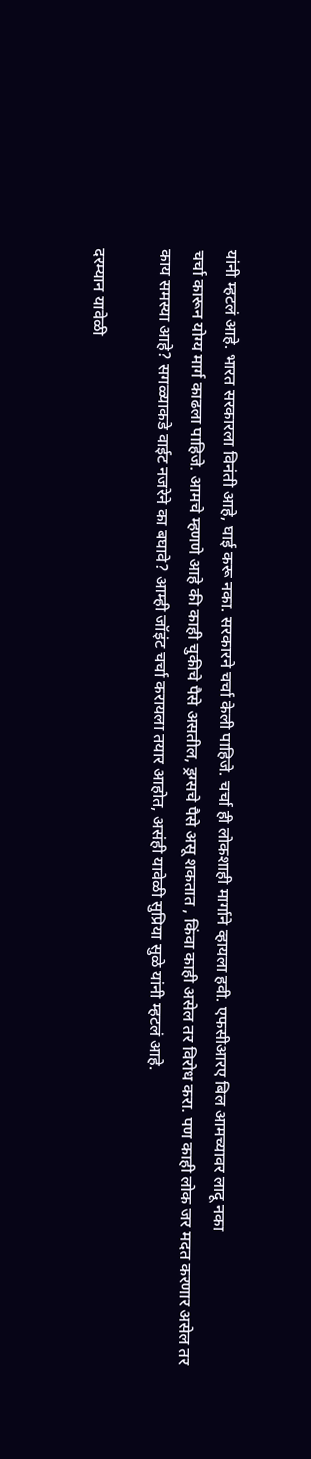यांनी म्हटलं आहे. भारत सरकारला विनंती आहे, घाई करू नका. सरकारने चर्चा केली पाहिजे. चर्चा ही लोकशाही मार्गाने व्हायला हवी. एफसीआरए बिल आमच्यावर लादू नका
चर्चा कारून योग्य मार्ग काढला पाहिजे. आमचे म्हणणे आहे की काही चुकीचे पैसे असतील, ड्रग्सचे पैसे असू शकतात , किंवा काही असेल तर विरोध करा. पण काही लोक जर मदत करणार असेल तर काय समस्या आहे? सगळ्याकडे वाईट नजरेने का बघावे? आम्ही जॉइंट चर्चा करायला तयार आहोत, असंही यावेळी सुप्रिया सुळे यांनी म्हटलं आहे.

दरम्यान यावेळी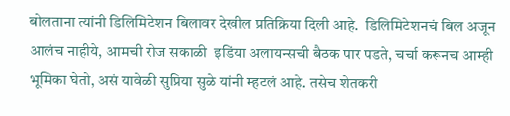बोलताना त्यांनी डिलिमिटेशन बिलावर देखील प्रतिक्रिया दिली आहे.  डिलिमिटेशनचं बिल अजून आलंच नाहीये, आमची रोज सकाळी  इडिंया अलायन्सची बैठक पार पडते, चर्चा करूनच आम्ही भूमिका घेतो, असं यावेळी सुप्रिया सुळे यांनी म्हटलं आहे. तसेच शेतकरी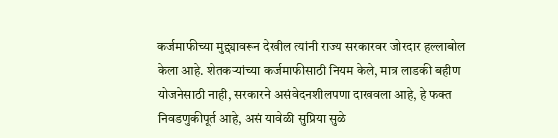कर्जमाफीच्या मुद्द्यावरून देखील त्यांनी राज्य सरकारवर जोरदार हल्लाबोल केला आहे. शेतकऱ्यांच्या कर्जमाफीसाठी नियम केले, मात्र लाडकी बहीण योजनेसाठी नाही, सरकारने असंवेदनशीलपणा दाखवला आहे, हे फक्त निवडणुकीपूर्त आहे, असं यावेळी सुप्रिया सुळे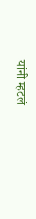यांनी म्हटलं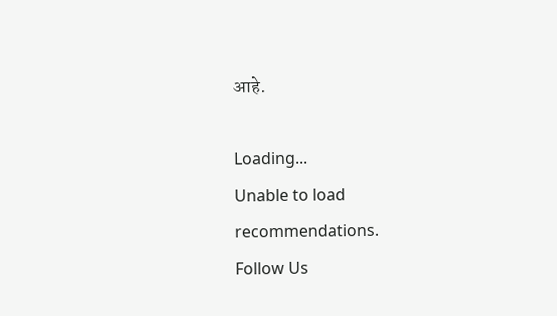आहे.

Loading...
Unable to load recommendations.
Follow Us